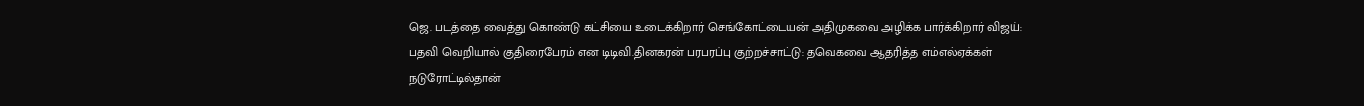ஜெ. படத்தை வைத்து கொண்டு கட்சியை உடைக்கிறார் செங்கோட்டையன் அதிமுகவை அழிக்க பார்க்கிறார் விஜய்: பதவி வெறியால் குதிரைபேரம் என டிடிவி.தினகரன் பரபரப்பு குற்றச்சாட்டு: தவெகவை ஆதரித்த எம்எல்ஏக்கள் நடுரோட்டில்தான்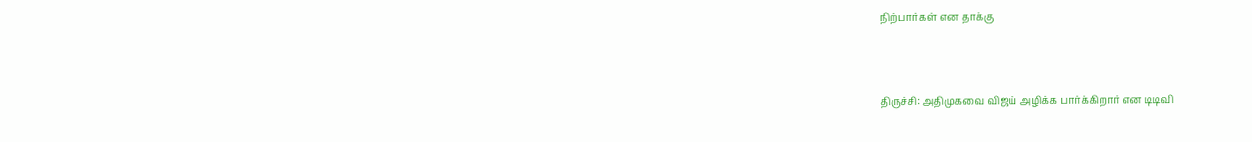நிற்பார்கள் என தாக்கு



திருச்சி: அதிமுகவை விஜய் அழிக்க பார்க்கிறார் என டிடிவி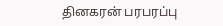தினகரன் பரபரப்பு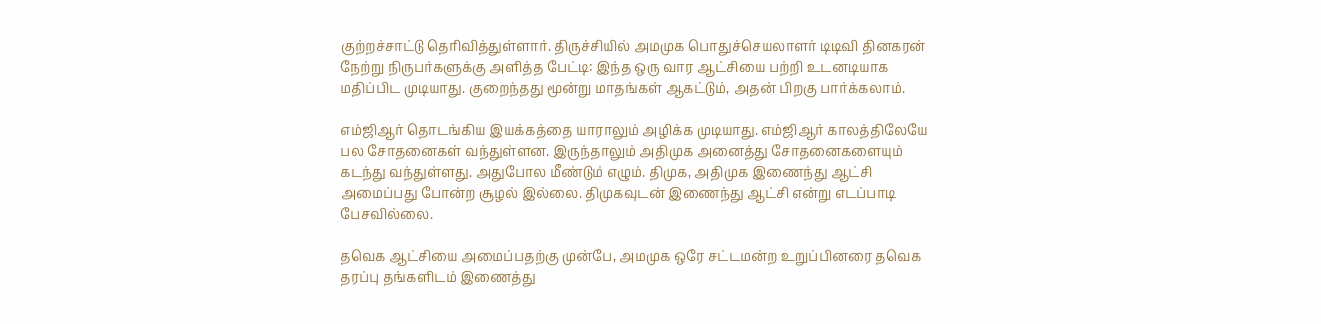குற்றச்சாட்டு தெரிவித்துள்ளார். திருச்சியில் அமமுக பொதுச்செயலாளர் டிடிவி தினகரன் நேற்று நிருபர்களுக்கு அளித்த பேட்டி: இந்த ஒரு வார ஆட்சியை பற்றி உடனடியாக மதிப்பிட முடியாது. குறைந்தது மூன்று மாதங்கள் ஆகட்டும், அதன் பிறகு பார்க்கலாம்.

எம்ஜிஆர் தொடங்கிய இயக்கத்தை யாராலும் அழிக்க முடியாது. எம்ஜிஆர் காலத்திலேயே பல சோதனைகள் வந்துள்ளன. இருந்தாலும் அதிமுக அனைத்து சோதனைகளையும் கடந்து வந்துள்ளது. அதுபோல மீண்டும் எழும். திமுக, அதிமுக இணைந்து ஆட்சி அமைப்பது போன்ற சூழல் இல்லை. திமுகவுடன் இணைந்து ஆட்சி என்று எடப்பாடி பேசவில்லை.

தவெக ஆட்சியை அமைப்பதற்கு முன்பே, அமமுக ஒரே சட்டமன்ற உறுப்பினரை தவெக தரப்பு தங்களிடம் இணைத்து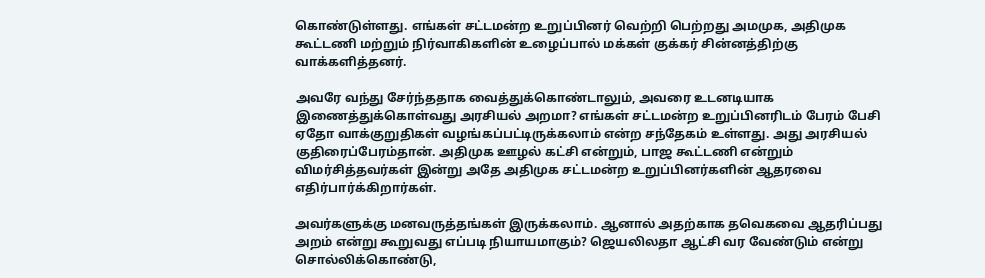கொண்டுள்ளது. எங்கள் சட்டமன்ற உறுப்பினர் வெற்றி பெற்றது அமமுக, அதிமுக கூட்டணி மற்றும் நிர்வாகிகளின் உழைப்பால் மக்கள் குக்கர் சின்னத்திற்கு வாக்களித்தனர்.

அவரே வந்து சேர்ந்ததாக வைத்துக்கொண்டாலும், அவரை உடனடியாக இணைத்துக்கொள்வது அரசியல் அறமா? எங்கள் சட்டமன்ற உறுப்பினரிடம் பேரம் பேசி ஏதோ வாக்குறுதிகள் வழங்கப்பட்டிருக்கலாம் என்ற சந்தேகம் உள்ளது. அது அரசியல் குதிரைப்பேரம்தான். அதிமுக ஊழல் கட்சி என்றும், பாஜ கூட்டணி என்றும் விமர்சித்தவர்கள் இன்று அதே அதிமுக சட்டமன்ற உறுப்பினர்களின் ஆதரவை எதிர்பார்க்கிறார்கள்.

அவர்களுக்கு மனவருத்தங்கள் இருக்கலாம். ஆனால் அதற்காக தவெகவை ஆதரிப்பது அறம் என்று கூறுவது எப்படி நியாயமாகும்? ஜெயலிலதா ஆட்சி வர வேண்டும் என்று சொல்லிக்கொண்டு,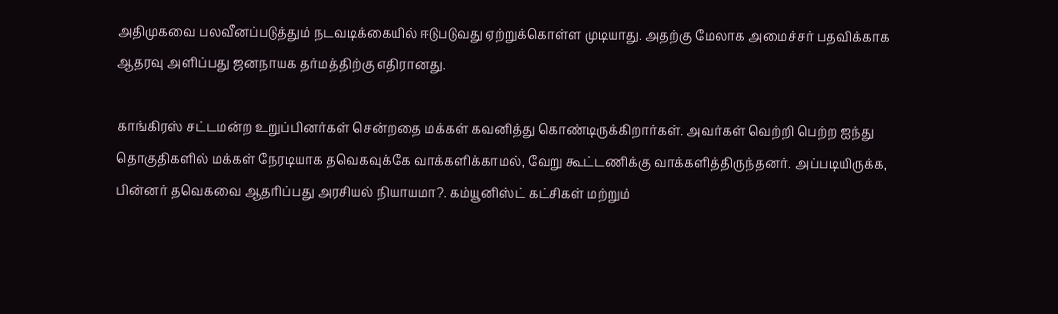அதிமுகவை பலவீனப்படுத்தும் நடவடிக்கையில் ஈடுபடுவது ஏற்றுக்கொள்ள முடியாது. அதற்கு மேலாக அமைச்சர் பதவிக்காக ஆதரவு அளிப்பது ஜனநாயக தர்மத்திற்கு எதிரானது.

காங்கிரஸ் சட்டமன்ற உறுப்பினர்கள் சென்றதை மக்கள் கவனித்து கொண்டிருக்கிறார்கள். அவர்கள் வெற்றி பெற்ற ஐந்து தொகுதிகளில் மக்கள் நேரடியாக தவெகவுக்கே வாக்களிக்காமல், வேறு கூட்டணிக்கு வாக்களித்திருந்தனர். அப்படியிருக்க, பின்னர் தவெகவை ஆதரிப்பது அரசியல் நியாயமா?. கம்யூனிஸ்ட் கட்சிகள் மற்றும்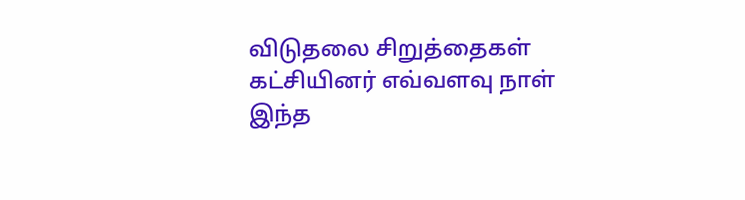விடுதலை சிறுத்தைகள் கட்சியினர் எவ்வளவு நாள் இந்த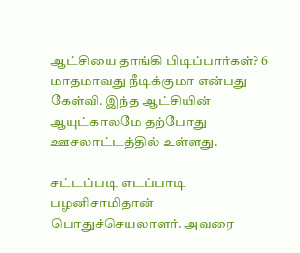ஆட்சியை தாங்கி பிடிப்பார்கள்? 6 மாதமாவது நீடிக்குமா என்பது கேள்வி. இந்த ஆட்சியின் ஆயுட்காலமே தற்போது ஊசலாட்டத்தில் உள்ளது.

சட்டப்படி எடப்பாடி பழனிசாமிதான் பொதுச்செயலாளர். அவரை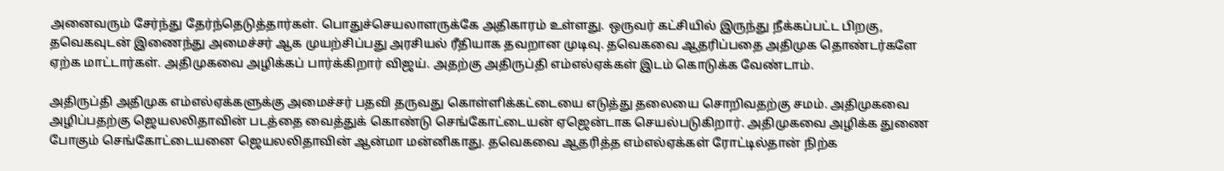அனைவரும் சேர்ந்து தேர்ந்தெடுத்தார்கள். பொதுச்செயலாளருக்கே அதிகாரம் உள்ளது. ஒருவர் கட்சியில் இருந்து நீக்கப்பட்ட பிறகு, தவெகவுடன் இணைந்து அமைச்சர் ஆக முயற்சிப்பது அரசியல் ரீதியாக தவறான முடிவு. தவெகவை ஆதரிப்பதை அதிமுக தொண்டர்களே ஏற்க மாட்டார்கள். அதிமுகவை அழிக்கப் பார்க்கிறார் விஜய். அதற்கு அதிருப்தி எம்எல்ஏக்கள் இடம் கொடுக்க வேண்டாம்.

அதிருப்தி அதிமுக எம்எல்ஏக்களுக்கு அமைச்சர் பதவி தருவது கொள்ளிக்கட்டையை எடுத்து தலையை சொறிவதற்கு சமம். அதிமுகவை அழிப்பதற்கு ஜெயலலிதாவின் படத்தை வைத்துக் கொண்டு செங்கோட்டையன் ஏஜென்டாக செயல்படுகிறார். அதிமுகவை அழிக்க துணை போகும் செங்கோட்டையனை ஜெயலலிதாவின் ஆன்மா மன்னிகாது. தவெகவை ஆதரித்த எம்எல்ஏக்கள் ரோட்டில்தான் நிற்க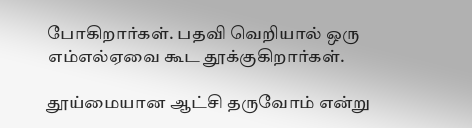போகிறார்கள். பதவி வெறியால் ஒரு எம்எல்ஏவை கூட தூக்குகிறார்கள்.

தூய்மையான ஆட்சி தருவோம் என்று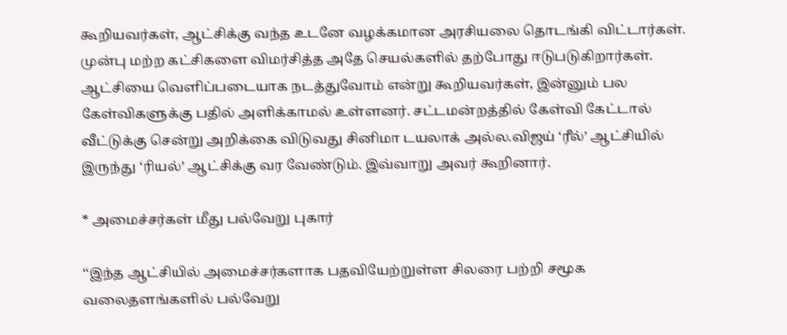கூறியவர்கள், ஆட்சிக்கு வந்த உடனே வழக்கமான அரசியலை தொடங்கி விட்டார்கள். முன்பு மற்ற கட்சிகளை விமர்சித்த அதே செயல்களில் தற்போது ஈடுபடுகிறார்கள். ஆட்சியை வெளிப்படையாக நடத்துவோம் என்று கூறியவர்கள், இன்னும் பல கேள்விகளுக்கு பதில் அளிக்காமல் உள்ளனர். சட்டமன்றத்தில் கேள்வி கேட்டால் வீட்டுக்கு சென்று அறிக்கை விடுவது சினிமா டயலாக் அல்ல.விஜய் ‘ரீல்’ ஆட்சியில் இருந்து ‘ரியல்’ ஆட்சிக்கு வர வேண்டும். இவ்வாறு அவர் கூறினார்.

* அமைச்சர்கள் மீது பல்வேறு புகார்

‘‘இந்த ஆட்சியில் அமைச்சர்களாக பதவியேற்றுள்ள சிலரை பற்றி சமூக வலைதளங்களில் பல்வேறு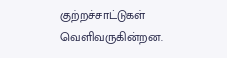குற்றச்சாட்டுகள் வெளிவருகின்றன.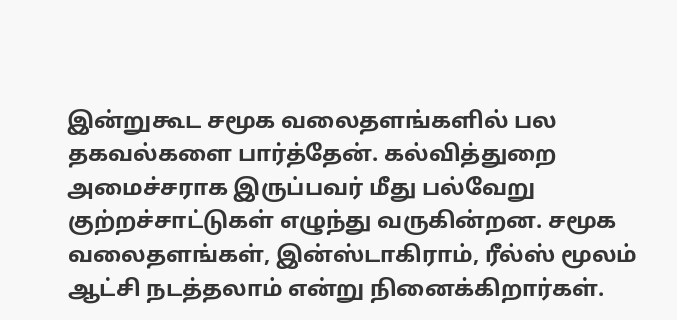இன்றுகூட சமூக வலைதளங்களில் பல தகவல்களை பார்த்தேன். கல்வித்துறை அமைச்சராக இருப்பவர் மீது பல்வேறு குற்றச்சாட்டுகள் எழுந்து வருகின்றன. சமூக வலைதளங்கள், இன்ஸ்டாகிராம், ரீல்ஸ் மூலம் ஆட்சி நடத்தலாம் என்று நினைக்கிறார்கள்.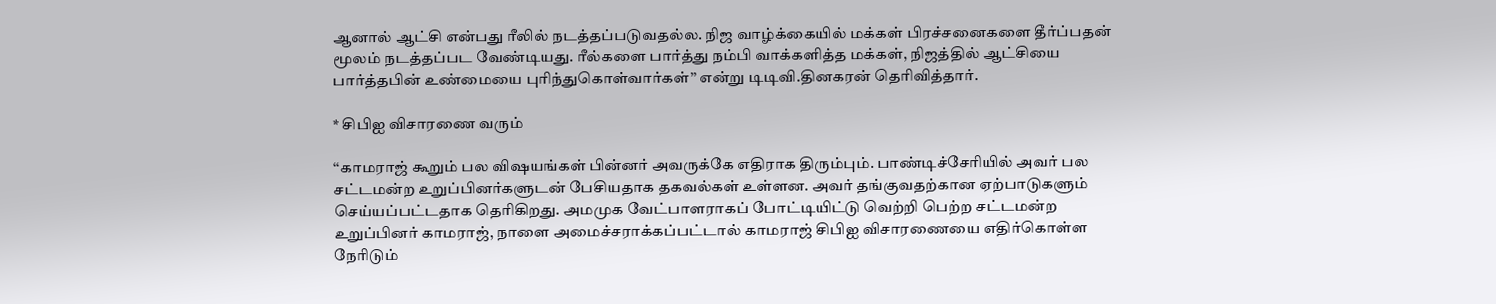ஆனால் ஆட்சி என்பது ரீலில் நடத்தப்படுவதல்ல. நிஜ வாழ்க்கையில் மக்கள் பிரச்சனைகளை தீர்ப்பதன் மூலம் நடத்தப்பட வேண்டியது. ரீல்களை பார்த்து நம்பி வாக்களித்த மக்கள், நிஜத்தில் ஆட்சியை பார்த்தபின் உண்மையை புரிந்துகொள்வார்கள்’’ என்று டிடிவி.தினகரன் தெரிவித்தார்.

* சிபிஐ விசாரணை வரும்

‘‘காமராஜ் கூறும் பல விஷயங்கள் பின்னர் அவருக்கே எதிராக திரும்பும். பாண்டிச்சேரியில் அவர் பல சட்டமன்ற உறுப்பினர்களுடன் பேசியதாக தகவல்கள் உள்ளன. அவர் தங்குவதற்கான ஏற்பாடுகளும் செய்யப்பட்டதாக தெரிகிறது. அமமுக வேட்பாளராகப் போட்டியிட்டு வெற்றி பெற்ற சட்டமன்ற உறுப்பினர் காமராஜ், நாளை அமைச்சராக்கப்பட்டால் காமராஜ் சிபிஐ விசாரணையை எதிர்கொள்ள நேரிடும்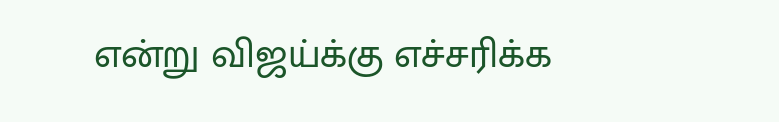என்று விஜய்க்கு எச்சரிக்க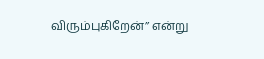விரும்புகிறேன்’’ என்று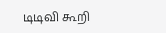டிடிவி கூறி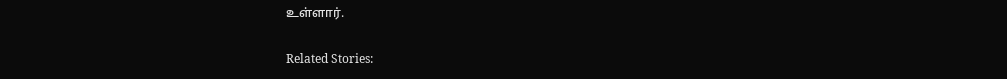உள்ளார்.

Related Stories: